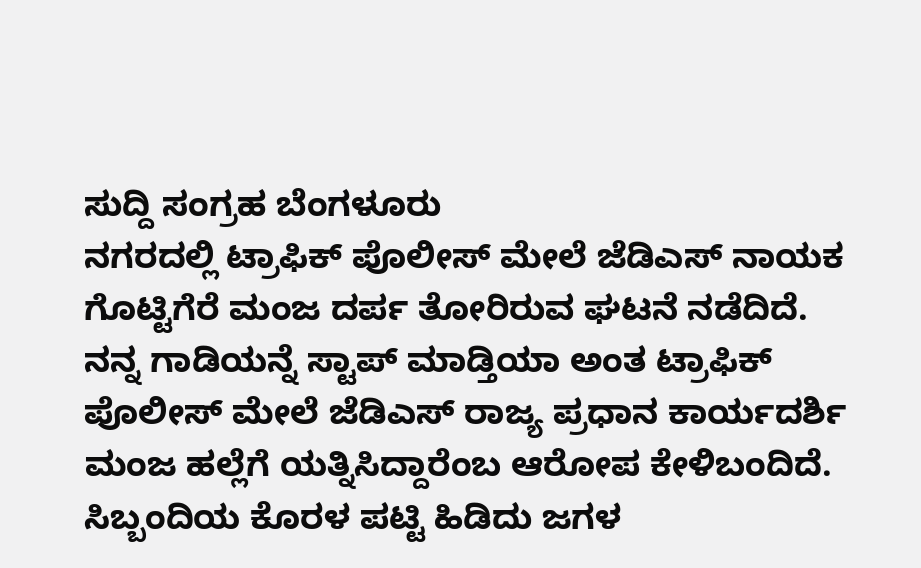ಸುದ್ದಿ ಸಂಗ್ರಹ ಬೆಂಗಳೂರು
ನಗರದಲ್ಲಿ ಟ್ರಾಫಿಕ್ ಪೊಲೀಸ್ ಮೇಲೆ ಜೆಡಿಎಸ್ ನಾಯಕ ಗೊಟ್ಟಿಗೆರೆ ಮಂಜ ದರ್ಪ ತೋರಿರುವ ಘಟನೆ ನಡೆದಿದೆ.
ನನ್ನ ಗಾಡಿಯನ್ನೆ ಸ್ಟಾಪ್ ಮಾಡ್ತಿಯಾ ಅಂತ ಟ್ರಾಫಿಕ್ ಪೊಲೀಸ್ ಮೇಲೆ ಜೆಡಿಎಸ್ ರಾಜ್ಯ ಪ್ರಧಾನ ಕಾರ್ಯದರ್ಶಿ ಮಂಜ ಹಲ್ಲೆಗೆ ಯತ್ನಿಸಿದ್ದಾರೆಂಬ ಆರೋಪ ಕೇಳಿಬಂದಿದೆ. ಸಿಬ್ಬಂದಿಯ ಕೊರಳ ಪಟ್ಟಿ ಹಿಡಿದು ಜಗಳ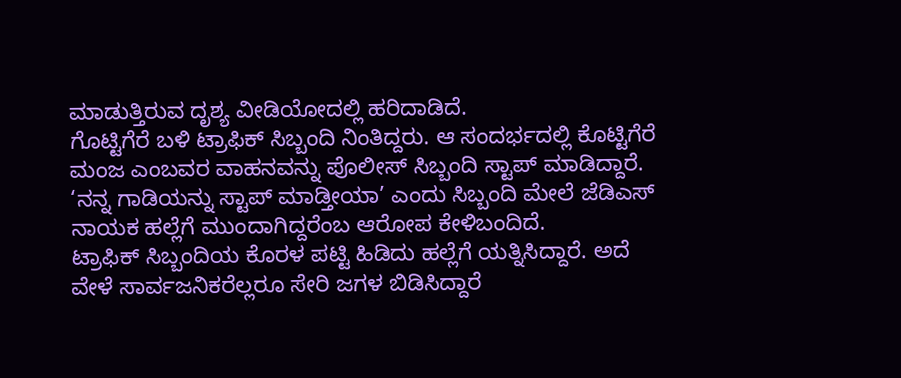ಮಾಡುತ್ತಿರುವ ದೃಶ್ಯ ವೀಡಿಯೋದಲ್ಲಿ ಹರಿದಾಡಿದೆ.
ಗೊಟ್ಟಿಗೆರೆ ಬಳಿ ಟ್ರಾಫಿಕ್ ಸಿಬ್ಬಂದಿ ನಿಂತಿದ್ದರು. ಆ ಸಂದರ್ಭದಲ್ಲಿ ಕೊಟ್ಟಿಗೆರೆ ಮಂಜ ಎಂಬವರ ವಾಹನವನ್ನು ಪೊಲೀಸ್ ಸಿಬ್ಬಂದಿ ಸ್ಟಾಪ್ ಮಾಡಿದ್ದಾರೆ. ‘ನನ್ನ ಗಾಡಿಯನ್ನು ಸ್ಟಾಪ್ ಮಾಡ್ತೀಯಾ’ ಎಂದು ಸಿಬ್ಬಂದಿ ಮೇಲೆ ಜೆಡಿಎಸ್ ನಾಯಕ ಹಲ್ಲೆಗೆ ಮುಂದಾಗಿದ್ದರೆಂಬ ಆರೋಪ ಕೇಳಿಬಂದಿದೆ.
ಟ್ರಾಫಿಕ್ ಸಿಬ್ಬಂದಿಯ ಕೊರಳ ಪಟ್ಟಿ ಹಿಡಿದು ಹಲ್ಲೆಗೆ ಯತ್ನಿಸಿದ್ದಾರೆ. ಅದೆ ವೇಳೆ ಸಾರ್ವಜನಿಕರೆಲ್ಲರೂ ಸೇರಿ ಜಗಳ ಬಿಡಿಸಿದ್ದಾರೆ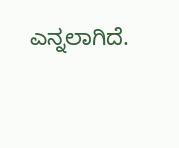ಎನ್ನಲಾಗಿದೆ.